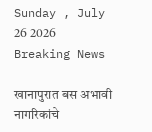Sunday , July 26 2026
Breaking News

खानापुरात बस अभावी नागरिकांचे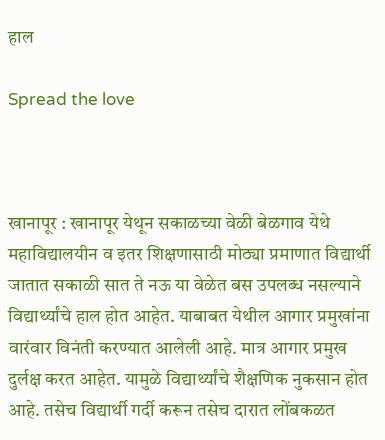हाल

Spread the love



खानापूर : खानापूर येथून सकाळच्या वेळी बेळगाव येथे महाविद्यालयीन व इतर शिक्षणासाठी मोठ्या प्रमाणात विद्यार्थी जातात सकाळी सात ते नऊ या वेळेत बस उपलब्ध नसल्याने विद्यार्थ्यांचे हाल होत आहेत. याबाबत येथील आगार प्रमुखांना वारंवार विनंती करण्यात आलेली आहे. मात्र आगार प्रमुख दुर्लक्ष करत आहेत. यामुळे विद्यार्थ्यांचे शैक्षणिक नुकसान होत आहे. तसेच विद्यार्थी गर्दी करून तसेच दारात लोंबकळत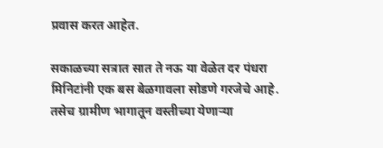प्रवास करत आहेत.

सकाळच्या सत्रात सात ते नऊ या वेळेत दर पंधरा मिनिटांनी एक बस बेळगावला सोडणे गरजेचे आहे. तसेच ग्रामीण भागातून वस्तीच्या येणाऱ्या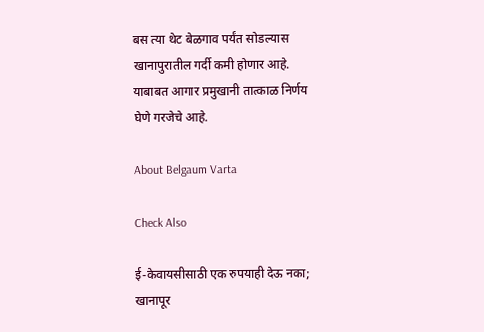बस त्या थेट बेळगाव पर्यंत सोडल्यास खानापुरातील गर्दी कमी होणार आहे. याबाबत आगार प्रमुखानी तात्काळ निर्णय घेणे गरजेचे आहे.

About Belgaum Varta

Check Also

ई-केवायसीसाठी एक रुपयाही देऊ नका; खानापूर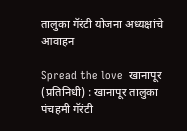तालुका गॅरंटी योजना अध्यक्षांचे आवाहन

Spread the love  खानापूर (प्रतिनिधी) : खानापूर तालुका पंचहमी गॅरंटी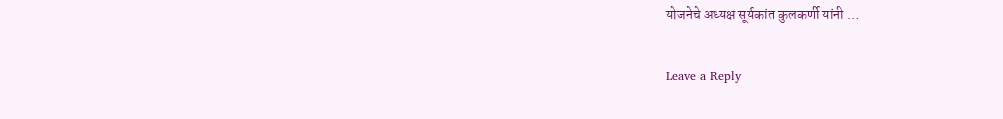योजनेचे अध्यक्ष सूर्यकांत कुलकर्णी यांनी …

Leave a Reply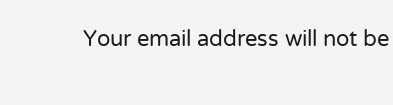Your email address will not be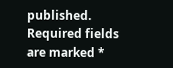published. Required fields are marked *